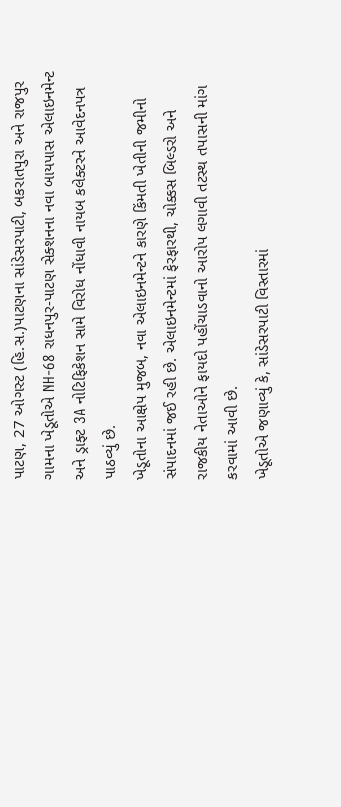પાટણ, 27 ઓગસ્ટ (હિ.સ.)પાટણના સાંડેસરપાટી, બકરાતપુરા અને રાજપુર ગામના ખેડૂતોએ NH-68 રાધનપુર-પાટણ સેક્શનના નવા બાયપાસ એલાઇનમેન્ટ અને ડ્રાફ્ટ 3A નોટિફિકેશન સામે વિરોધ નોંધાવી નાયબ કલેક્ટરને આવેદનપત્ર પાઠવ્યું છે.
ખેડૂતોના આક્ષેપ મુજબ, નવા એલાઇનમેન્ટને કારણે કિંમતી ખેતીની જમીનો સંપાદનમાં જઈ રહી છે. એલાઇનમેન્ટમાં ફેરફારથી, ચોક્કસ બિલ્ડરો અને રાજકીય નેતાઓને ફાયદો પહોંચાડવાનો આરોપ લગાવી તટસ્થ તપાસની માંગ કરવામાં આવી છે.
ખેડૂતોએ જણાવ્યું કે, સાંડેસરપાટી વિસ્તારમાં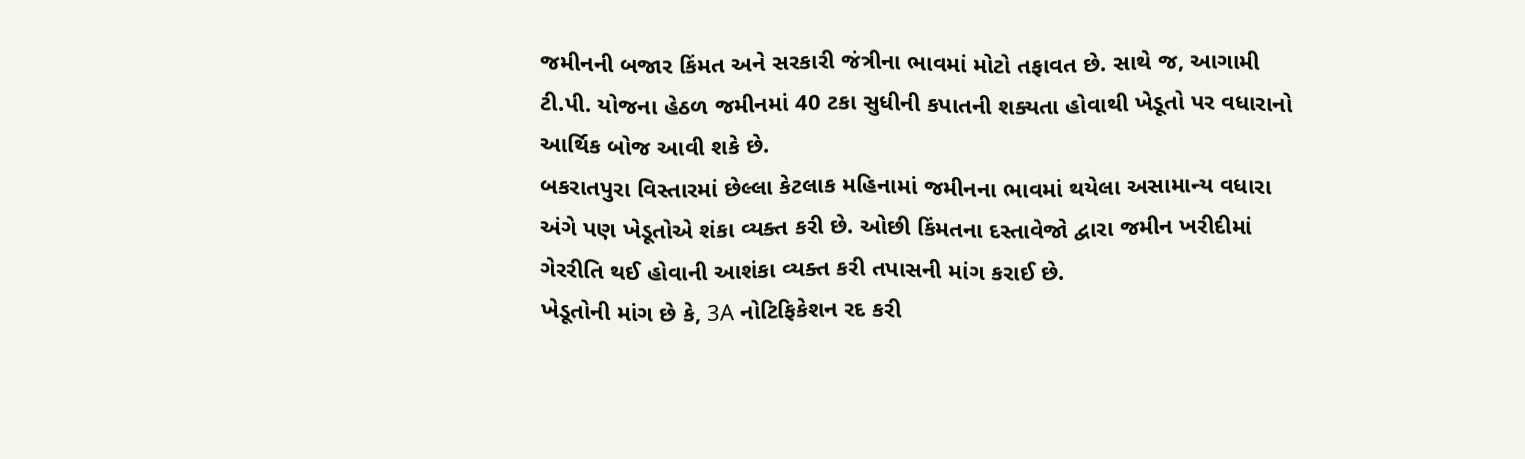જમીનની બજાર કિંમત અને સરકારી જંત્રીના ભાવમાં મોટો તફાવત છે. સાથે જ, આગામી ટી.પી. યોજના હેઠળ જમીનમાં 40 ટકા સુધીની કપાતની શક્યતા હોવાથી ખેડૂતો પર વધારાનો આર્થિક બોજ આવી શકે છે.
બકરાતપુરા વિસ્તારમાં છેલ્લા કેટલાક મહિનામાં જમીનના ભાવમાં થયેલા અસામાન્ય વધારા અંગે પણ ખેડૂતોએ શંકા વ્યક્ત કરી છે. ઓછી કિંમતના દસ્તાવેજો દ્વારા જમીન ખરીદીમાં ગેરરીતિ થઈ હોવાની આશંકા વ્યક્ત કરી તપાસની માંગ કરાઈ છે.
ખેડૂતોની માંગ છે કે, 3A નોટિફિકેશન રદ કરી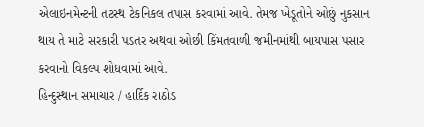એલાઇનમેન્ટની તટસ્થ ટેકનિકલ તપાસ કરવામાં આવે. તેમજ ખેડૂતોને ઓછું નુકસાન થાય તે માટે સરકારી પડતર અથવા ઓછી કિંમતવાળી જમીનમાંથી બાયપાસ પસાર કરવાનો વિકલ્પ શોધવામાં આવે.
હિન્દુસ્થાન સમાચાર / હાર્દિક રાઠોડ